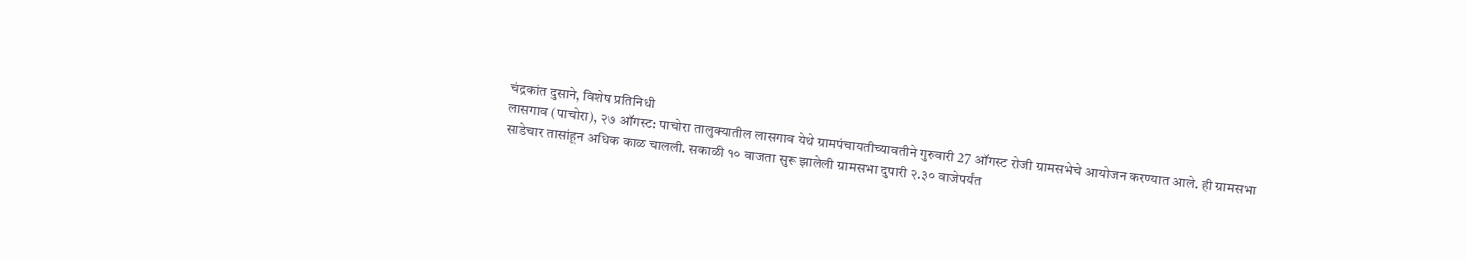चंद्रकांत दुसाने, विशेष प्रतिनिधी
लासगाव (पाचोरा), २७ ऑगस्ट: पाचोरा तालुक्यातील लासगाव येथे ग्रामपंचायतीच्यावतीने गुरुवारी 27 ऑगस्ट रोजी ग्रामसभेचे आयोजन करण्यात आले. ही ग्रामसभा साडेचार तासांहून अधिक काळ चालली. सकाळी १० वाजता सुरू झालेली ग्रामसभा दुपारी २.३० वाजेपर्यंत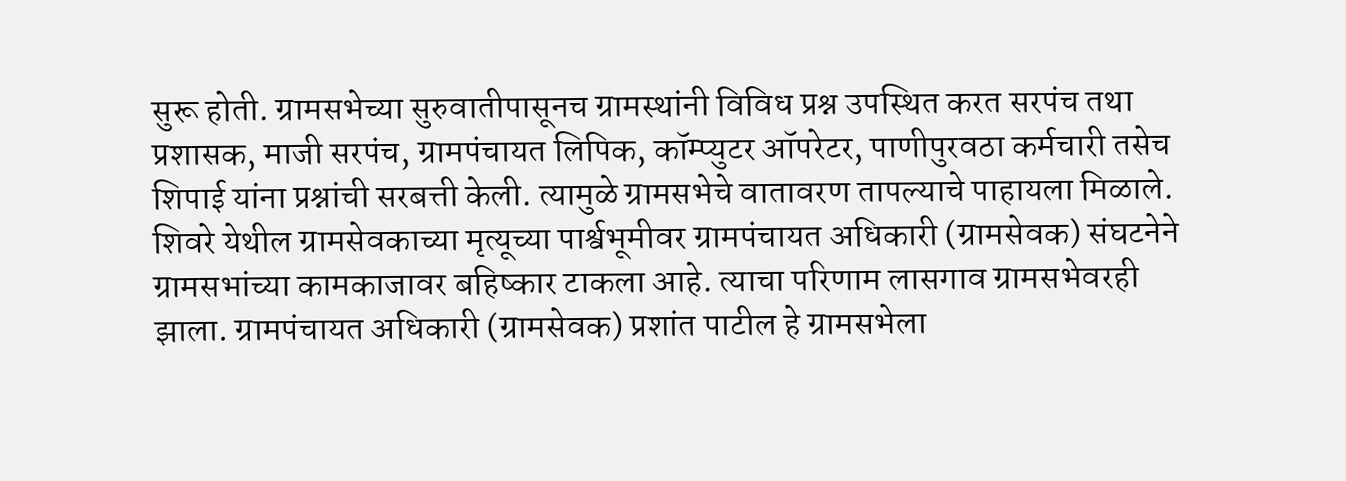सुरू होती. ग्रामसभेच्या सुरुवातीपासूनच ग्रामस्थांनी विविध प्रश्न उपस्थित करत सरपंच तथा प्रशासक, माजी सरपंच, ग्रामपंचायत लिपिक, कॉम्प्युटर ऑपरेटर, पाणीपुरवठा कर्मचारी तसेच शिपाई यांना प्रश्नांची सरबत्ती केली. त्यामुळे ग्रामसभेचे वातावरण तापल्याचे पाहायला मिळाले.
शिवरे येथील ग्रामसेवकाच्या मृत्यूच्या पार्श्वभूमीवर ग्रामपंचायत अधिकारी (ग्रामसेवक) संघटनेने ग्रामसभांच्या कामकाजावर बहिष्कार टाकला आहे. त्याचा परिणाम लासगाव ग्रामसभेवरही झाला. ग्रामपंचायत अधिकारी (ग्रामसेवक) प्रशांत पाटील हे ग्रामसभेला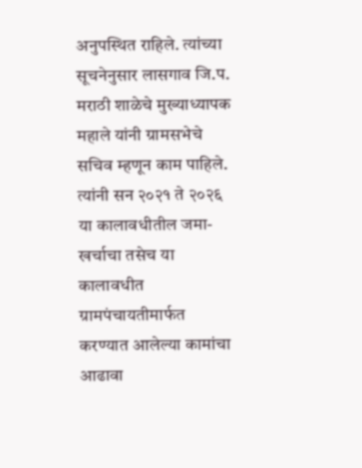अनुपस्थित राहिले. त्यांच्या सूचनेनुसार लासगाव जि.प. मराठी शाळेचे मुख्याध्यापक महाले यांनी ग्रामसभेचे सचिव म्हणून काम पाहिले. त्यांनी सन २०२१ ते २०२६ या कालावधीतील जमा-खर्चाचा तसेच या कालावधीत ग्रामपंचायतीमार्फत करण्यात आलेल्या कामांचा आढावा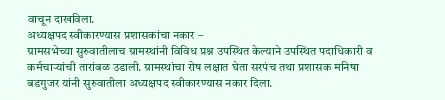वाचून दाखविला.
अध्यक्षपद स्वीकारण्यास प्रशासकांचा नकार –
ग्रामसभेच्या सुरुवातीलाच ग्रामस्थांनी विविध प्रश्न उपस्थित केल्याने उपस्थित पदाधिकारी व कर्मचाऱ्यांची तारांबळ उडाली. ग्रामस्थांचा रोष लक्षात घेता सरपंच तथा प्रशासक मनिषा बडगुजर यांनी सुरुवातीला अध्यक्षपद स्वीकारण्यास नकार दिला.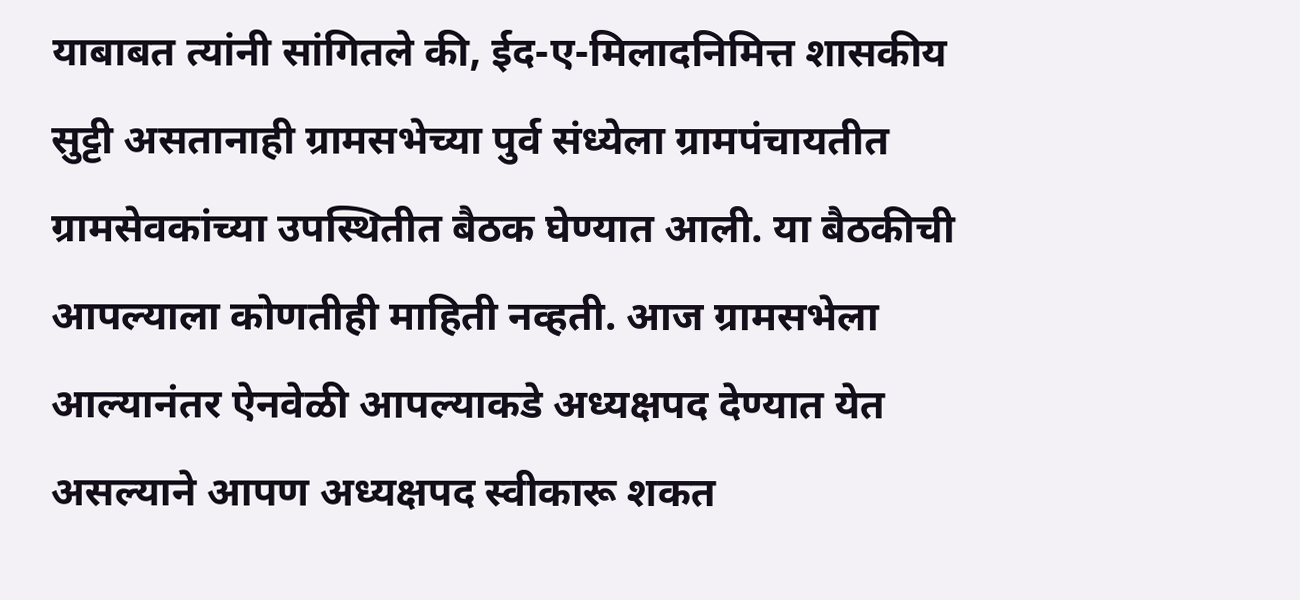याबाबत त्यांनी सांगितले की, ईद-ए-मिलादनिमित्त शासकीय सुट्टी असतानाही ग्रामसभेच्या पुर्व संध्येला ग्रामपंचायतीत ग्रामसेवकांच्या उपस्थितीत बैठक घेण्यात आली. या बैठकीची आपल्याला कोणतीही माहिती नव्हती. आज ग्रामसभेला आल्यानंतर ऐनवेळी आपल्याकडे अध्यक्षपद देण्यात येत असल्याने आपण अध्यक्षपद स्वीकारू शकत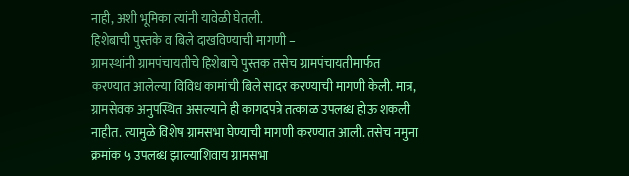नाही, अशी भूमिका त्यांनी यावेळी घेतली.
हिशेबाची पुस्तके व बिले दाखविण्याची मागणी –
ग्रामस्थांनी ग्रामपंचायतीचे हिशेबाचे पुस्तक तसेच ग्रामपंचायतीमार्फत करण्यात आलेल्या विविध कामांची बिले सादर करण्याची मागणी केली. मात्र, ग्रामसेवक अनुपस्थित असल्याने ही कागदपत्रे तत्काळ उपलब्ध होऊ शकली नाहीत. त्यामुळे विशेष ग्रामसभा घेण्याची मागणी करण्यात आली. तसेच नमुना क्रमांक ५ उपलब्ध झाल्याशिवाय ग्रामसभा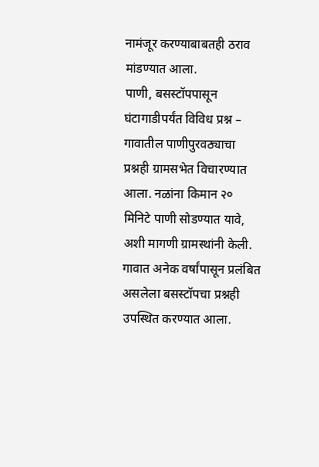नामंजूर करण्याबाबतही ठराव मांडण्यात आला.
पाणी, बसस्टॉपपासून घंटागाडीपर्यंत विविध प्रश्न –
गावातील पाणीपुरवठ्याचा प्रश्नही ग्रामसभेत विचारण्यात आला. नळांना किमान २० मिनिटे पाणी सोडण्यात यावे, अशी मागणी ग्रामस्थांनी केली. गावात अनेक वर्षांपासून प्रलंबित असलेला बसस्टॉपचा प्रश्नही उपस्थित करण्यात आला.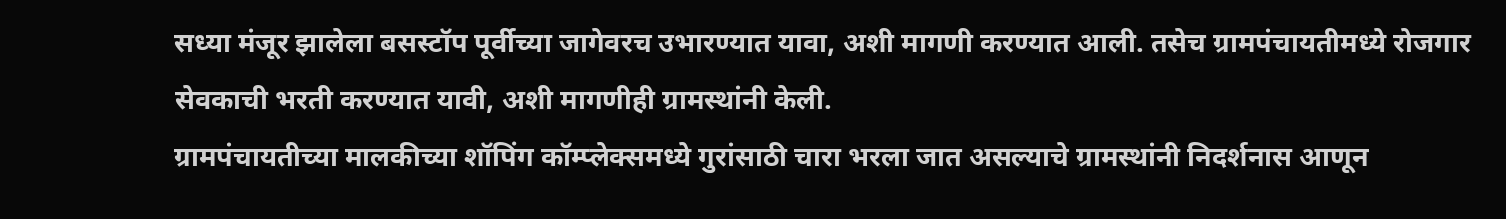सध्या मंजूर झालेला बसस्टॉप पूर्वीच्या जागेवरच उभारण्यात यावा, अशी मागणी करण्यात आली. तसेच ग्रामपंचायतीमध्ये रोजगार सेवकाची भरती करण्यात यावी, अशी मागणीही ग्रामस्थांनी केली.
ग्रामपंचायतीच्या मालकीच्या शॉपिंग कॉम्प्लेक्समध्ये गुरांसाठी चारा भरला जात असल्याचे ग्रामस्थांनी निदर्शनास आणून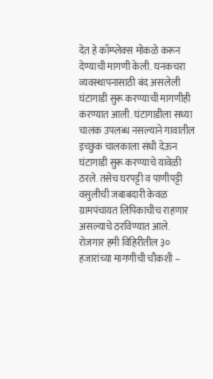देत हे कॉम्प्लेक्स मोकळे करून देण्याची मागणी केली. घनकचरा व्यवस्थापनासाठी बंद असलेली घंटागाडी सुरू करण्याची मागणीही करण्यात आली. घंटागाडीला सध्या चालक उपलब्ध नसल्याने गावातील इच्छुक चालकाला संधी देऊन घंटागाडी सुरू करण्याचे यावेळी ठरले. तसेच घरपट्टी व पाणीपट्टी वसुलीची जबाबदारी केवळ ग्रामपंचायत लिपिकाचीच राहणार असल्याचे ठरविण्यात आले.
रोजगार हमी विहिरीतील ३० हजारांच्या मागणीची चौकशी –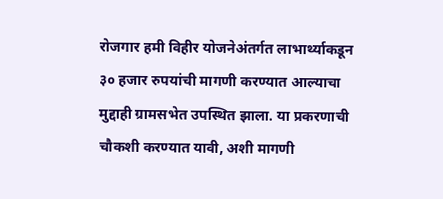रोजगार हमी विहीर योजनेअंतर्गत लाभार्थ्याकडून ३० हजार रुपयांची मागणी करण्यात आल्याचा मुद्दाही ग्रामसभेत उपस्थित झाला. या प्रकरणाची चौकशी करण्यात यावी, अशी मागणी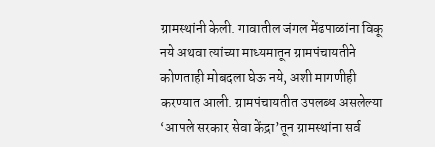ग्रामस्थांनी केली. गावातील जंगल मेंढपाळांना विकू नये अथवा त्यांच्या माध्यमातून ग्रामपंचायतीने कोणताही मोबदला घेऊ नये, अशी मागणीही करण्यात आली. ग्रामपंचायतीत उपलब्ध असलेल्या ‘आपले सरकार सेवा केंद्रा’तून ग्रामस्थांना सर्व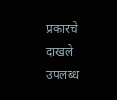प्रकारचे दाखले उपलब्ध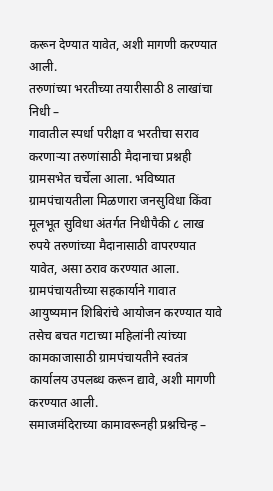करून देण्यात यावेत, अशी मागणी करण्यात आली.
तरुणांच्या भरतीच्या तयारीसाठी 8 लाखांचा निधी –
गावातील स्पर्धा परीक्षा व भरतीचा सराव करणाऱ्या तरुणांसाठी मैदानाचा प्रश्नही ग्रामसभेत चर्चेला आला. भविष्यात ग्रामपंचायतीला मिळणारा जनसुविधा किंवा मूलभूत सुविधा अंतर्गत निधीपैकी ८ लाख रुपये तरुणांच्या मैदानासाठी वापरण्यात यावेत, असा ठराव करण्यात आला. ग्रामपंचायतीच्या सहकार्याने गावात आयुष्यमान शिबिरांचे आयोजन करण्यात यावे तसेच बचत गटाच्या महिलांनी त्यांच्या कामकाजासाठी ग्रामपंचायतीने स्वतंत्र कार्यालय उपलब्ध करून द्यावे, अशी मागणी करण्यात आली.
समाजमंदिराच्या कामावरूनही प्रश्नचिन्ह –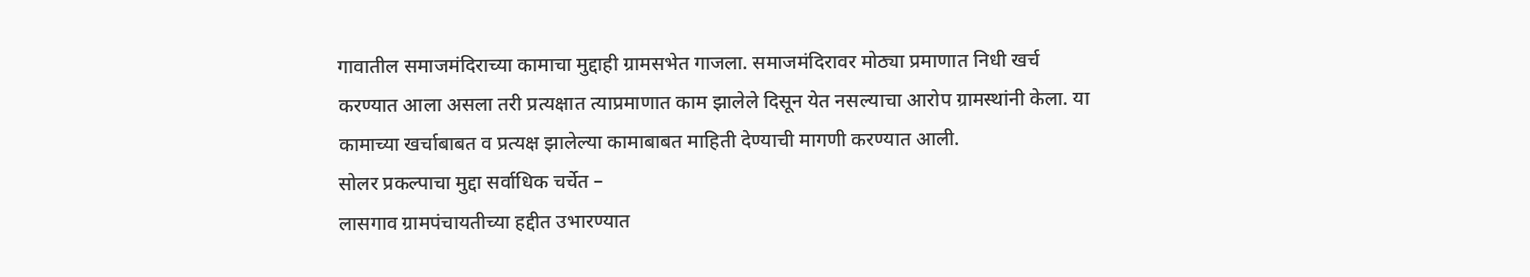गावातील समाजमंदिराच्या कामाचा मुद्दाही ग्रामसभेत गाजला. समाजमंदिरावर मोठ्या प्रमाणात निधी खर्च करण्यात आला असला तरी प्रत्यक्षात त्याप्रमाणात काम झालेले दिसून येत नसल्याचा आरोप ग्रामस्थांनी केला. या कामाच्या खर्चाबाबत व प्रत्यक्ष झालेल्या कामाबाबत माहिती देण्याची मागणी करण्यात आली.
सोलर प्रकल्पाचा मुद्दा सर्वाधिक चर्चेत –
लासगाव ग्रामपंचायतीच्या हद्दीत उभारण्यात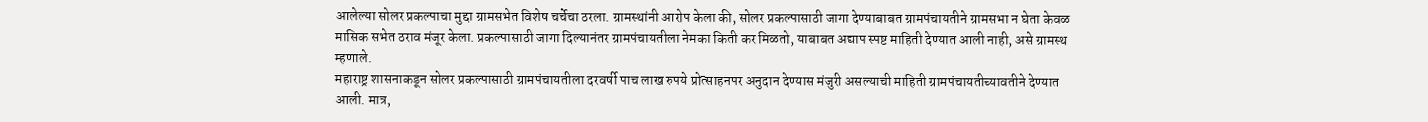आलेल्या सोलर प्रकल्पाचा मुद्दा ग्रामसभेत विशेष चर्चेचा ठरला. ग्रामस्थांनी आरोप केला की, सोलर प्रकल्पासाठी जागा देण्याबाबत ग्रामपंचायतीने ग्रामसभा न घेता केवळ मासिक सभेत ठराव मंजूर केला. प्रकल्पासाठी जागा दिल्यानंतर ग्रामपंचायतीला नेमका किती कर मिळतो, याबाबत अद्याप स्पष्ट माहिती देण्यात आली नाही, असे ग्रामस्थ म्हणाले.
महाराष्ट्र शासनाकडून सोलर प्रकल्पासाठी ग्रामपंचायतीला दरवर्षी पाच लाख रुपये प्रोत्साहनपर अनुदान देण्यास मंजुरी असल्याची माहिती ग्रामपंचायतीच्यावतीने देण्यात आली. मात्र,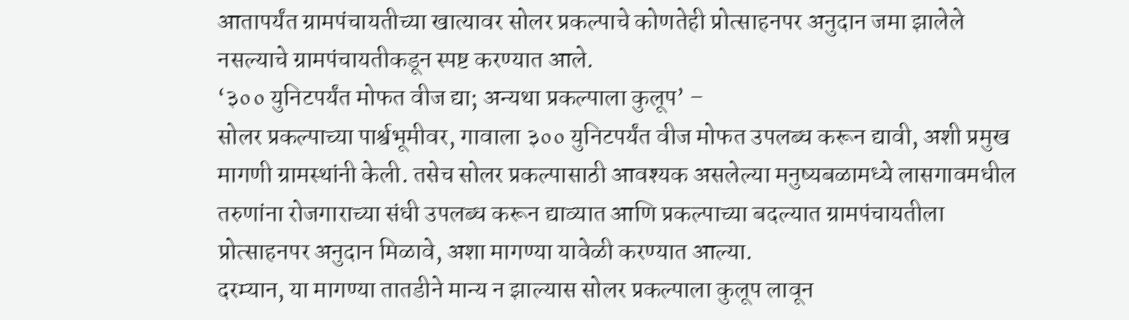आतापर्यंत ग्रामपंचायतीच्या खात्यावर सोलर प्रकल्पाचे कोणतेही प्रोत्साहनपर अनुदान जमा झालेले नसल्याचे ग्रामपंचायतीकडून स्पष्ट करण्यात आले.
‘३०० युनिटपर्यंत मोफत वीज द्या; अन्यथा प्रकल्पाला कुलूप’ –
सोलर प्रकल्पाच्या पार्श्वभूमीवर, गावाला ३०० युनिटपर्यंत वीज मोफत उपलब्ध करून द्यावी, अशी प्रमुख मागणी ग्रामस्थांनी केली. तसेच सोलर प्रकल्पासाठी आवश्यक असलेल्या मनुष्यबळामध्ये लासगावमधील तरुणांना रोजगाराच्या संधी उपलब्ध करून द्याव्यात आणि प्रकल्पाच्या बदल्यात ग्रामपंचायतीला प्रोत्साहनपर अनुदान मिळावे, अशा मागण्या यावेळी करण्यात आल्या.
दरम्यान, या मागण्या तातडीने मान्य न झाल्यास सोलर प्रकल्पाला कुलूप लावून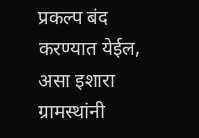प्रकल्प बंद करण्यात येईल, असा इशारा ग्रामस्थांनी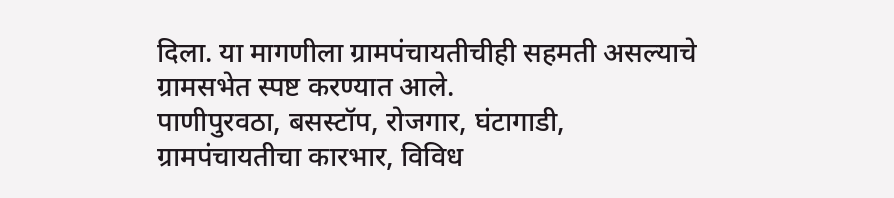दिला. या मागणीला ग्रामपंचायतीचीही सहमती असल्याचे ग्रामसभेत स्पष्ट करण्यात आले.
पाणीपुरवठा, बसस्टॉप, रोजगार, घंटागाडी, ग्रामपंचायतीचा कारभार, विविध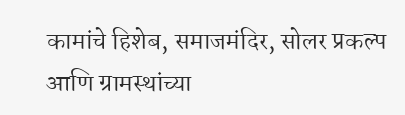कामांचे हिशेब, समाजमंदिर, सोलर प्रकल्प आणि ग्रामस्थांच्या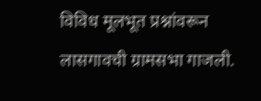विविध मूलभूत प्रश्नांवरून लासगावची ग्रामसभा गाजली.